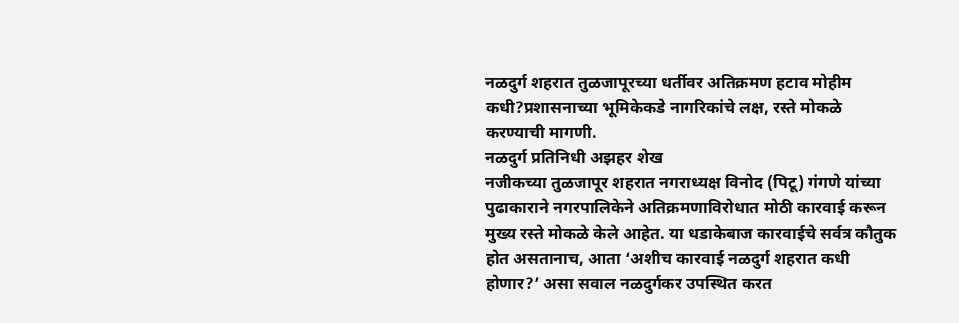नळदुर्ग शहरात तुळजापूरच्या धर्तीवर अतिक्रमण हटाव मोहीम कधी?प्रशासनाच्या भूमिकेकडे नागरिकांचे लक्ष, रस्ते मोकळे करण्याची मागणी.
नळदुर्ग प्रतिनिधी अझहर शेख
नजीकच्या तुळजापूर शहरात नगराध्यक्ष विनोद (पिटू) गंगणे यांच्या पुढाकाराने नगरपालिकेने अतिक्रमणाविरोधात मोठी कारवाई करून मुख्य रस्ते मोकळे केले आहेत. या धडाकेबाज कारवाईचे सर्वत्र कौतुक होत असतानाच, आता ‘अशीच कारवाई नळदुर्ग शहरात कधी होणार?’ असा सवाल नळदुर्गकर उपस्थित करत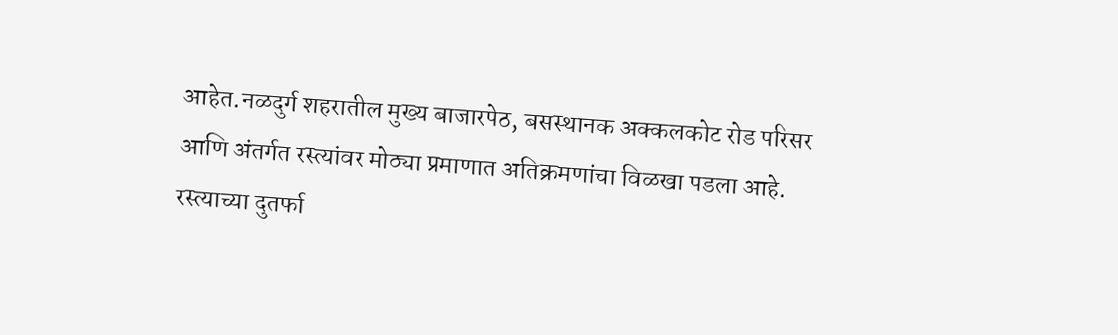आहेत.नळदुर्ग शहरातील मुख्य बाजारपेठ, बसस्थानक अक्कलकोट रोड परिसर आणि अंतर्गत रस्त्यांवर मोठ्या प्रमाणात अतिक्रमणांचा विळखा पडला आहे. रस्त्याच्या दुतर्फा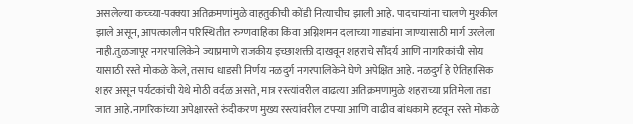असलेल्या कच्च्या-पक्क्या अतिक्रमणांमुळे वाहतुकीची कोंडी नित्याचीच झाली आहे. पादचाऱ्यांना चालणे मुश्कील झाले असून, आपत्कालीन परिस्थितीत रुग्णवाहिका किंवा अग्निशमन दलाच्या गाड्यांना जाण्यासाठी मार्ग उरलेला नाही.तुळजापूर नगरपालिकेने ज्याप्रमाणे राजकीय इच्छाशक्ती दाखवून शहराचे सौंदर्य आणि नागरिकांची सोय यासाठी रस्ते मोकळे केले, तसाच धाडसी निर्णय नळदुर्ग नगरपालिकेने घेणे अपेक्षित आहे. नळदुर्ग हे ऐतिहासिक शहर असून पर्यटकांची येथे मोठी वर्दळ असते, मात्र रस्त्यांवरील वाढत्या अतिक्रमणामुळे शहराच्या प्रतिमेला तडा जात आहे.नागरिकांच्या अपेक्षारस्ते रुंदीकरण मुख्य रस्त्यांवरील टपऱ्या आणि वाढीव बांधकामे हटवून रस्ते मोकळे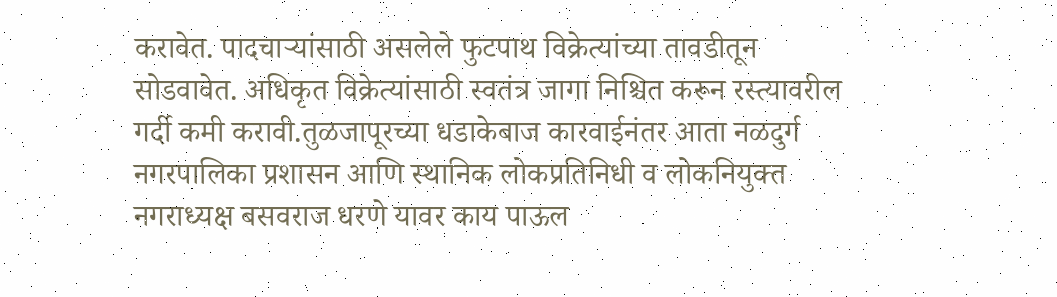करावेत. पादचाऱ्यांसाठी असलेले फुटपाथ विक्रेत्यांच्या तावडीतून सोडवावेत. अधिकृत विक्रेत्यांसाठी स्वतंत्र जागा निश्चित करून रस्त्यावरील गर्दी कमी करावी.तुळजापूरच्या धडाकेबाज कारवाईनंतर आता नळदुर्ग नगरपालिका प्रशासन आणि स्थानिक लोकप्रतिनिधी व लोकनियुक्त नगराध्यक्ष बसवराज धरणे यावर काय पाऊल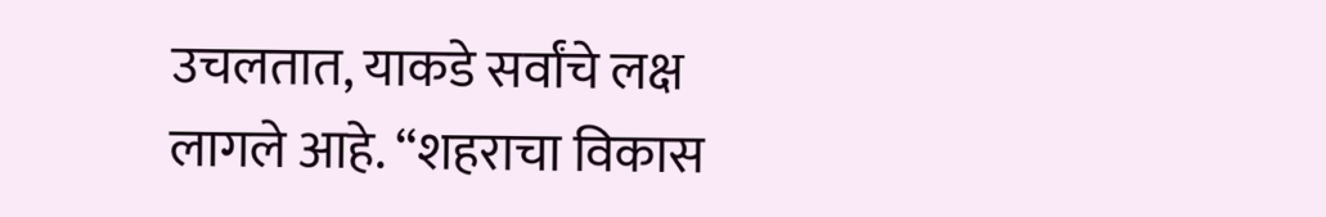उचलतात, याकडे सर्वांचे लक्ष लागले आहे. “शहराचा विकास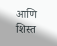आणि शिस्त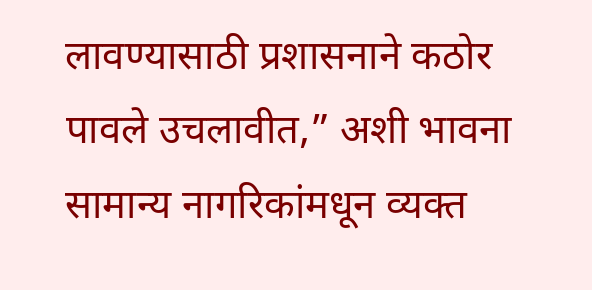लावण्यासाठी प्रशासनाने कठोर पावले उचलावीत,” अशी भावना सामान्य नागरिकांमधून व्यक्त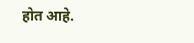होत आहे.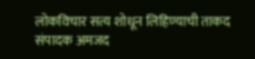लोकविचार सत्य शोधून लिहिण्याची ताकद संपादक अमजद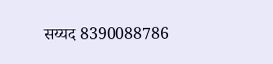सय्यद 8390088786